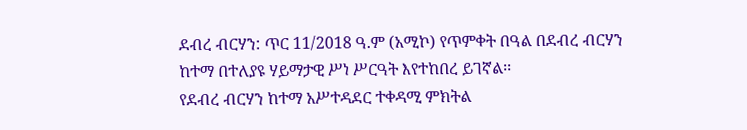ደብረ ብርሃን: ጥር 11/2018 ዓ.ም (አሚኮ) የጥምቀት በዓል በደብረ ብርሃን ከተማ በተለያዩ ሃይማታዊ ሥነ ሥርዓት እየተከበረ ይገኛል፡፡
የደብረ ብርሃን ከተማ አሥተዳደር ተቀዳሚ ምክትል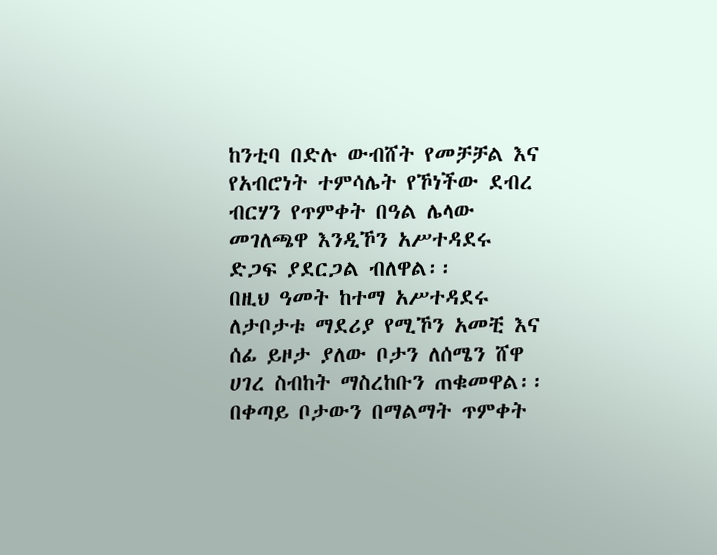ከንቲባ በድሉ ውብሸት የመቻቻል እና የአብሮነት ተምሳሌት የኾነችው ደብረ ብርሃን የጥምቀት በዓል ሌላው መገለጫዋ እንዲኾን አሥተዳደሩ ድጋፍ ያደርጋል ብለዋል፡፡
በዚህ ዓመት ከተማ አሥተዳደሩ ለታቦታቱ ማደሪያ የሚኾን አመቺ እና ሰፊ ይዞታ ያለው ቦታን ለሰሜን ሸዋ ሀገረ ስብከት ማስረከቡን ጠቁመዋል፡፡
በቀጣይ ቦታውን በማልማት ጥምቀት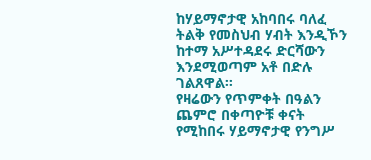ከሃይማኖታዊ አከባበሩ ባለፈ ትልቅ የመስህብ ሃብት እንዲኾን ከተማ አሥተዳደሩ ድርሻውን እንደሚወጣም አቶ በድሉ ገልጸዋል፡፡
የዛሬውን የጥምቀት በዓልን ጨምሮ በቀጣዮቹ ቀናት የሚከበሩ ሃይማኖታዊ የንግሥ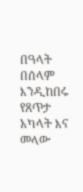በዓላት በሰላም እንዲከበሩ የጸጥታ አካላት እና መላው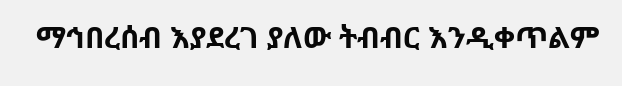ማኅበረሰብ እያደረገ ያለው ትብብር እንዲቀጥልም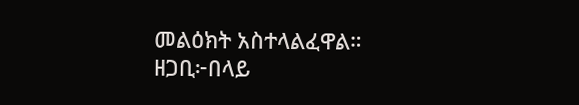መልዕክት አስተላልፈዋል።
ዘጋቢ፦በላይ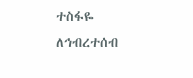ተስፋዬ
ለኅብረተሰብ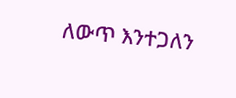ለውጥ እንተጋለን